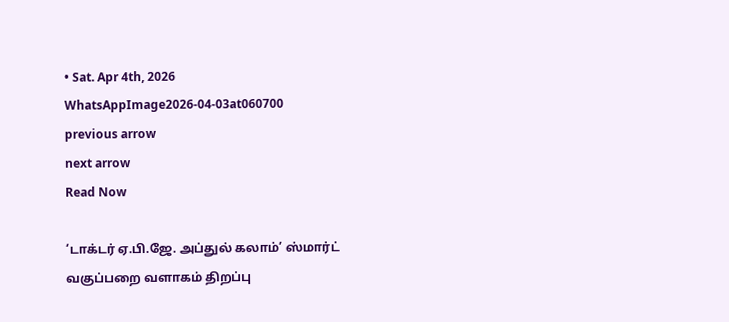• Sat. Apr 4th, 2026
WhatsAppImage2026-04-03at060700
previous arrow
next arrow
Read Now

‘டாக்டர் ஏ.பி.ஜே. அப்துல் கலாம்’ ஸ்மார்ட் வகுப்பறை வளாகம் திறப்பு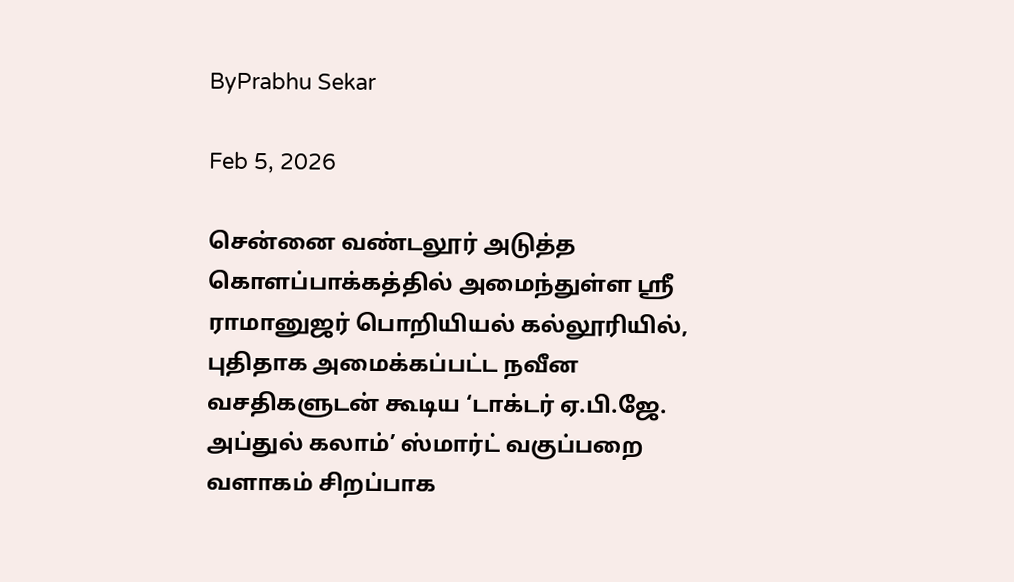ByPrabhu Sekar

Feb 5, 2026

சென்னை வண்டலூர் அடுத்த கொளப்பாக்கத்தில் அமைந்துள்ள ஸ்ரீ ராமானுஜர் பொறியியல் கல்லூரியில், புதிதாக அமைக்கப்பட்ட நவீன வசதிகளுடன் கூடிய ‘டாக்டர் ஏ.பி.ஜே. அப்துல் கலாம்’ ஸ்மார்ட் வகுப்பறை வளாகம் சிறப்பாக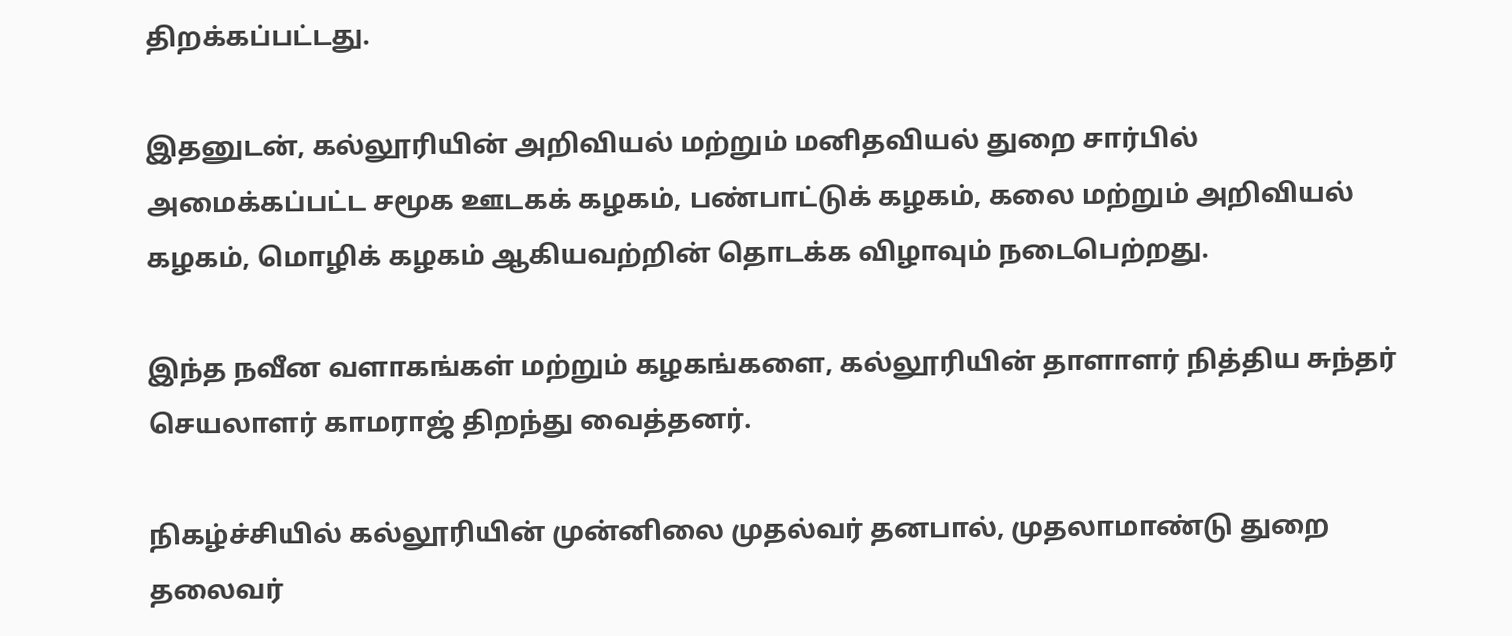திறக்கப்பட்டது.

இதனுடன், கல்லூரியின் அறிவியல் மற்றும் மனிதவியல் துறை சார்பில் அமைக்கப்பட்ட சமூக ஊடகக் கழகம், பண்பாட்டுக் கழகம், கலை மற்றும் அறிவியல் கழகம், மொழிக் கழகம் ஆகியவற்றின் தொடக்க விழாவும் நடைபெற்றது.

இந்த நவீன வளாகங்கள் மற்றும் கழகங்களை, கல்லூரியின் தாளாளர் நித்திய சுந்தர் செயலாளர் காமராஜ் திறந்து வைத்தனர்.

நிகழ்ச்சியில் கல்லூரியின் முன்னிலை முதல்வர் தனபால், முதலாமாண்டு துறை தலைவர்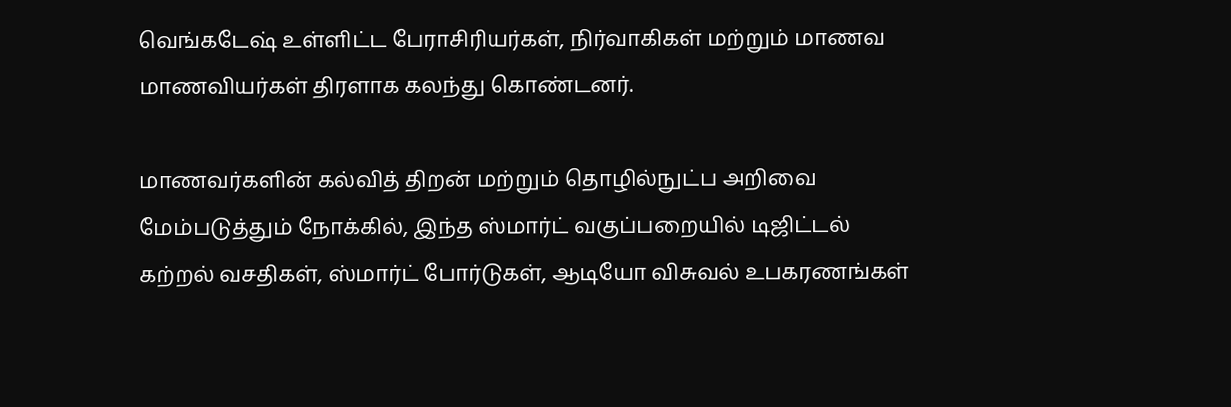வெங்கடேஷ் உள்ளிட்ட பேராசிரியர்கள், நிர்வாகிகள் மற்றும் மாணவ மாணவியர்கள் திரளாக கலந்து கொண்டனர்.

மாணவர்களின் கல்வித் திறன் மற்றும் தொழில்நுட்ப அறிவை மேம்படுத்தும் நோக்கில், இந்த ஸ்மார்ட் வகுப்பறையில் டிஜிட்டல் கற்றல் வசதிகள், ஸ்மார்ட் போர்டுகள், ஆடியோ விசுவல் உபகரணங்கள்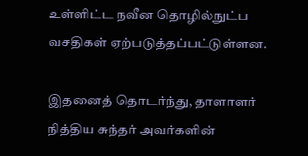உள்ளிட்ட நவீன தொழில்நுட்ப வசதிகள் ஏற்படுத்தப்பட்டுள்ளன.

இதனைத் தொடர்ந்து, தாளாளர் நித்திய சுந்தர் அவர்களின்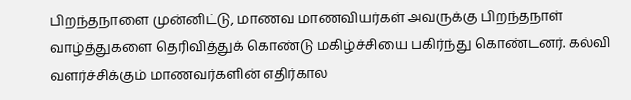பிறந்தநாளை முன்னிட்டு, மாணவ மாணவியர்கள் அவருக்கு பிறந்தநாள் வாழ்த்துகளை தெரிவித்துக் கொண்டு மகிழ்ச்சியை பகிர்ந்து கொண்டனர். கல்வி வளர்ச்சிக்கும் மாணவர்களின் எதிர்கால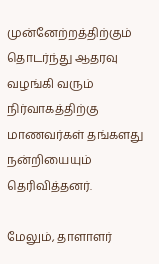முன்னேற்றத்திற்கும் தொடர்ந்து ஆதரவு வழங்கி வரும் நிர்வாகத்திற்கு மாணவர்கள் தங்களது நன்றியையும் தெரிவித்தனர்.

மேலும், தாளாளர்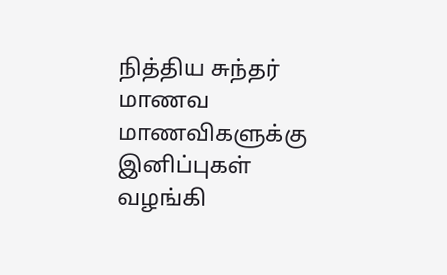நித்திய சுந்தர் மாணவ மாணவிகளுக்கு இனிப்புகள் வழங்கி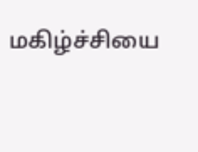மகிழ்ச்சியை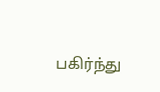பகிர்ந்து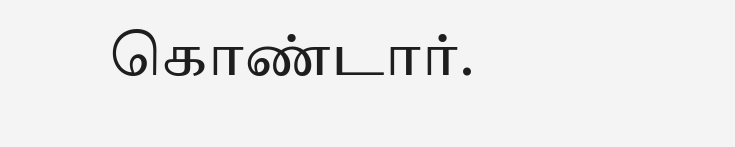கொண்டார்.